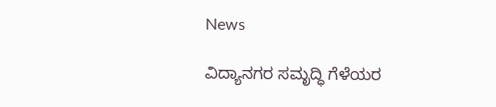News

ವಿದ್ಯಾನಗರ ಸಮೃದ್ಧಿ ಗೆಳೆಯರ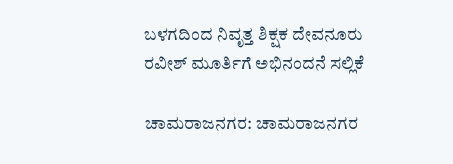ಬಳಗದಿಂದ ನಿವೃತ್ತ ಶಿಕ್ಷಕ ದೇವನೂರು ರವೀಶ್ ಮೂರ್ತಿಗೆ ಅಭಿನಂದನೆ ಸಲ್ಲಿಕೆ

ಚಾಮರಾಜನಗರ: ಚಾಮರಾಜನಗರ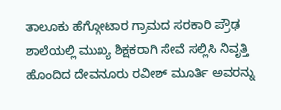ತಾಲೂಕು ಹೆಗ್ಗೋಟಾರ ಗ್ರಾಮದ ಸರಕಾರಿ ಪ್ರೌಢ ಶಾಲೆಯಲ್ಲಿ ಮುಖ್ಯ ಶಿಕ್ಷಕರಾಗಿ ಸೇವೆ ಸಲ್ಲಿಸಿ ನಿವೃತ್ತಿ ಹೊಂದಿದ ದೇವನೂರು ರವೀಶ್ ಮೂರ್ತಿ ಅವರನ್ನು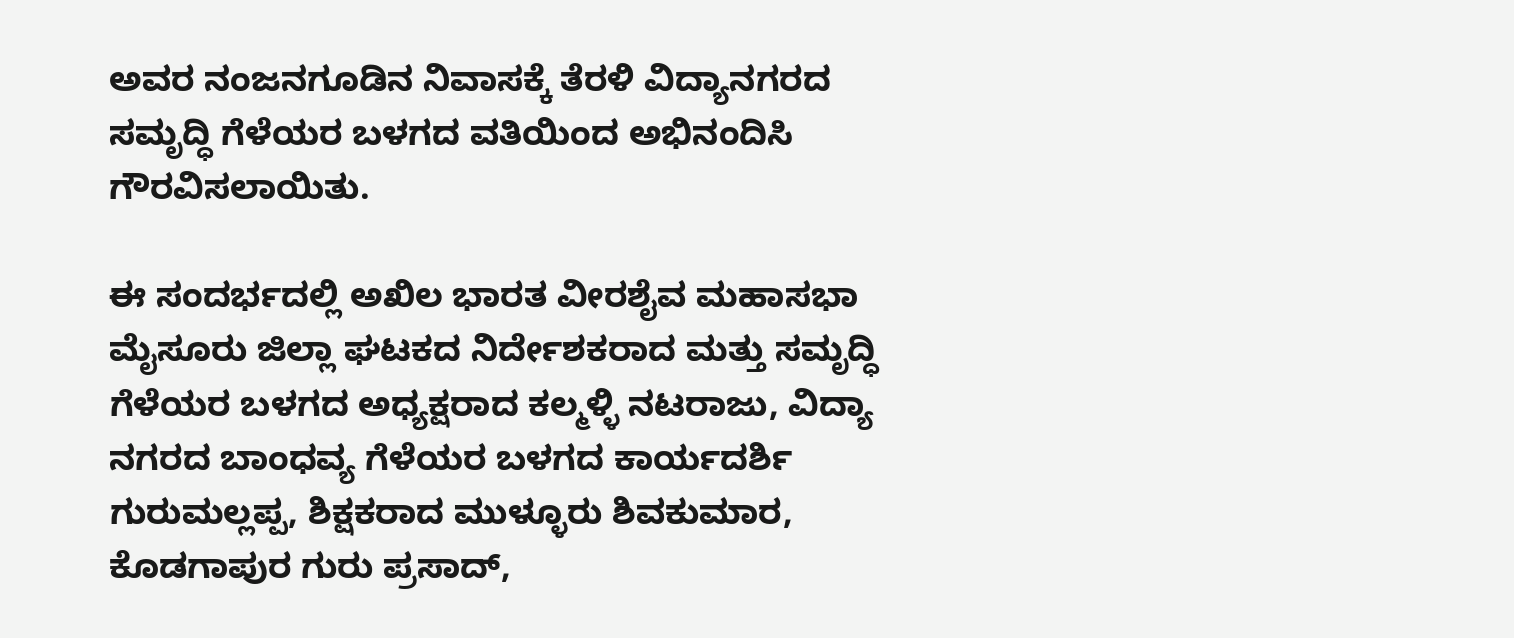ಅವರ ನಂಜನಗೂಡಿನ ನಿವಾಸಕ್ಕೆ ತೆರಳಿ ವಿದ್ಯಾನಗರದ ಸಮೃದ್ಧಿ ಗೆಳೆಯರ ಬಳಗದ ವತಿಯಿಂದ ಅಭಿನಂದಿಸಿ ಗೌರವಿಸಲಾಯಿತು.

ಈ ಸಂದರ್ಭದಲ್ಲಿ ಅಖಿಲ ಭಾರತ ವೀರಶೈವ ಮಹಾಸಭಾ ಮೈಸೂರು ಜಿಲ್ಲಾ ಘಟಕದ ನಿರ್ದೇಶಕರಾದ ಮತ್ತು ಸಮೃದ್ಧಿ ಗೆಳೆಯರ ಬಳಗದ ಅಧ್ಯಕ್ಷರಾದ ಕಲ್ಮಳ್ಳಿ ನಟರಾಜು, ವಿದ್ಯಾ ನಗರದ ಬಾಂಧವ್ಯ ಗೆಳೆಯರ ಬಳಗದ ಕಾರ್ಯದರ್ಶಿ ಗುರುಮಲ್ಲಪ್ಪ, ಶಿಕ್ಷಕರಾದ ಮುಳ್ಳೂರು ಶಿವಕುಮಾರ, ಕೊಡಗಾಪುರ ಗುರು ಪ್ರಸಾದ್,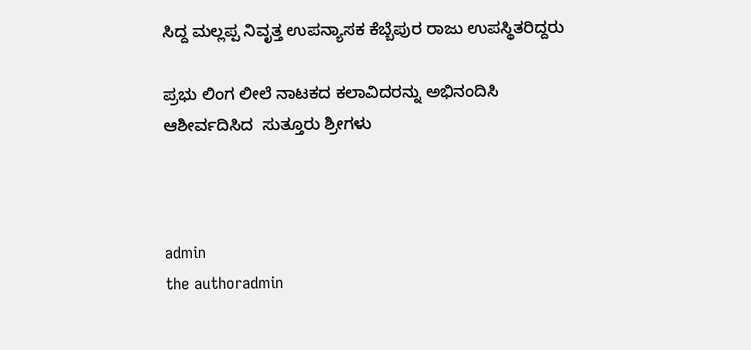ಸಿದ್ದ ಮಲ್ಲಪ್ಪ ನಿವೃತ್ತ ಉಪನ್ಯಾಸಕ ಕೆಬ್ಬೆಪುರ ರಾಜು ಉಪಸ್ಥಿತರಿದ್ದರು

ಪ್ರಭು ಲಿಂಗ ಲೀಲೆ ನಾಟಕದ ಕಲಾವಿದರನ್ನು ಅಭಿನಂದಿಸಿ ಆಶೀರ್ವದಿಸಿದ  ಸುತ್ತೂರು ಶ್ರೀಗಳು



admin
the authoradmin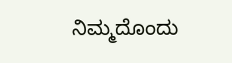ನಿಮ್ಮದೊಂದು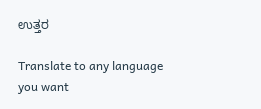ಉತ್ತರ

Translate to any language you want